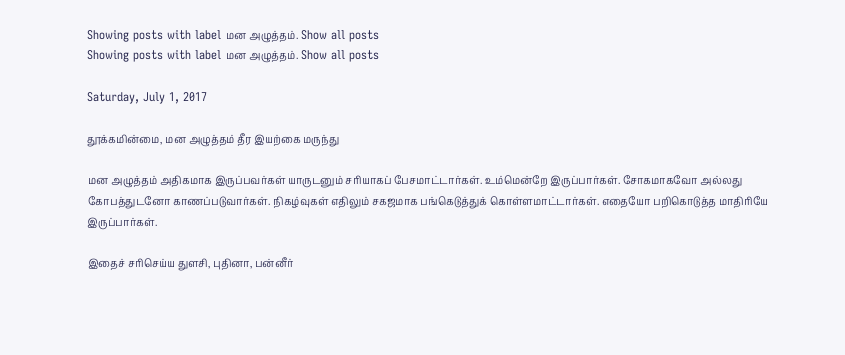Showing posts with label மன அழுத்தம். Show all posts
Showing posts with label மன அழுத்தம். Show all posts

Saturday, July 1, 2017

தூக்கமின்மை, மன அழுத்தம் தீர இயற்கை மருந்து

மன அழுத்தம் அதிகமாக இருப்பவர்கள் யாருடனும் சரியாகப் பேசமாட்டார்கள். உம்மென்றே இருப்பார்கள். சோகமாகவோ அல்லது கோபத்துடனோ காணப்படுவார்கள். நிகழ்வுகள் எதிலும் சகஜமாக பங்கெடுத்துக் கொள்ளமாட்டார்கள். எதையோ பறிகொடுத்த மாதிரியே இருப்பார்கள்.

இதைச் சரிசெய்ய துளசி, புதினா, பன்னீர்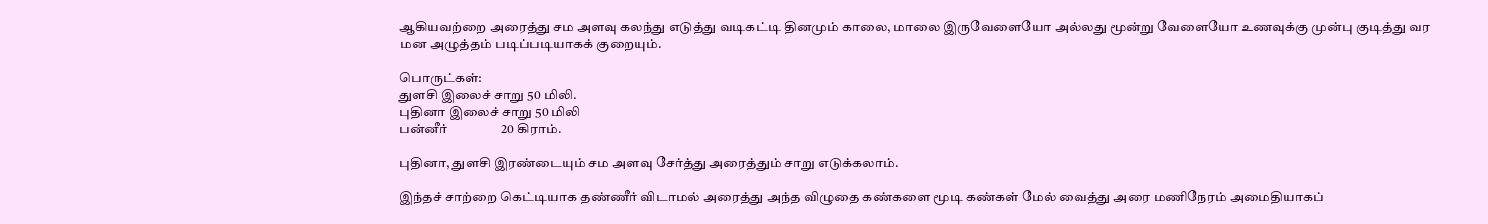ஆகியவற்றை அரைத்து சம அளவு கலந்து எடுத்து வடிகட்டி தினமும் காலை, மாலை இருவேளையோ அல்லது மூன்று வேளையோ உணவுக்கு முன்பு குடித்து வர மன அழுத்தம் படிப்படியாகக் குறையும்.

பொருட்கள்:
துளசி இலைச் சாறு 50 மிலி.
புதினா இலைச் சாறு 50 மிலி
பன்னீர்                 20 கிராம்.

புதினா, துளசி இரண்டையும் சம அளவு சேர்த்து அரைத்தும் சாறு எடுக்கலாம்.

இந்தச் சாற்றை கெட்டியாக தண்ணீர் விடாமல் அரைத்து அந்த விழுதை கண்களை மூடி கண்கள் மேல் வைத்து அரை மணிநேரம் அமைதியாகப்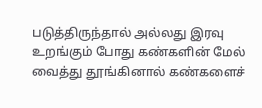படுத்திருந்தால் அல்லது இரவு உறங்கும் போது கண்களின் மேல் வைத்து தூங்கினால் கண்களைச்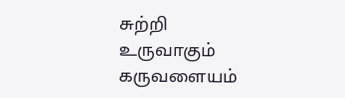சுற்றி உருவாகும் கருவளையம்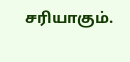சரியாகும்.